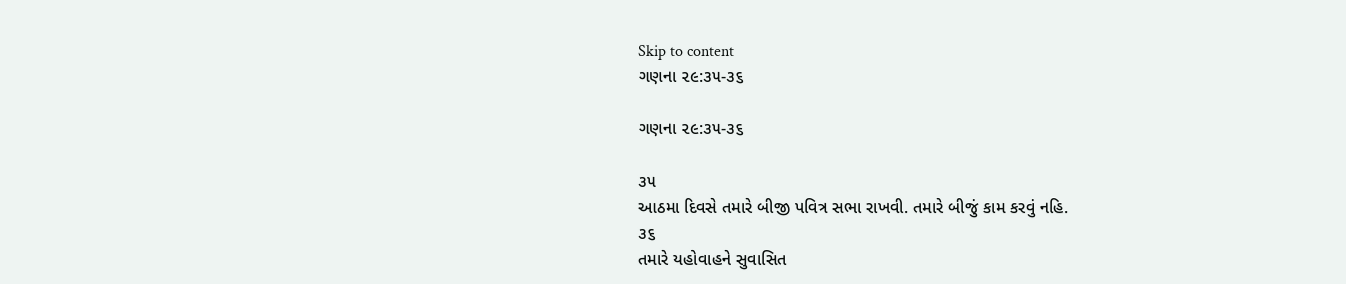Skip to content
ગણના ૨૯:૩૫-૩૬

ગણના ૨૯:૩૫-૩૬

૩૫
આઠમા દિવસે તમારે બીજી પવિત્ર સભા રાખવી. તમારે બીજું કામ કરવું નહિ.
૩૬
તમારે યહોવાહને સુવાસિત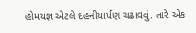હોમયજ્ઞ એટલે દહનીયાર્પણ ચઢાવવું. તારે એક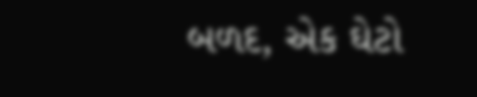બળદ, એક ઘેટો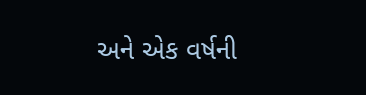અને એક વર્ષની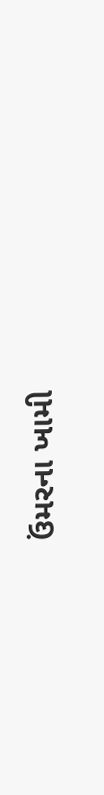ઉંમરના ખામી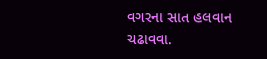વગરના સાત હલવાન ચઢાવવા.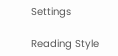Settings

Reading Style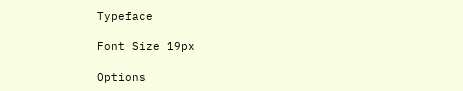Typeface

Font Size 19px

Options